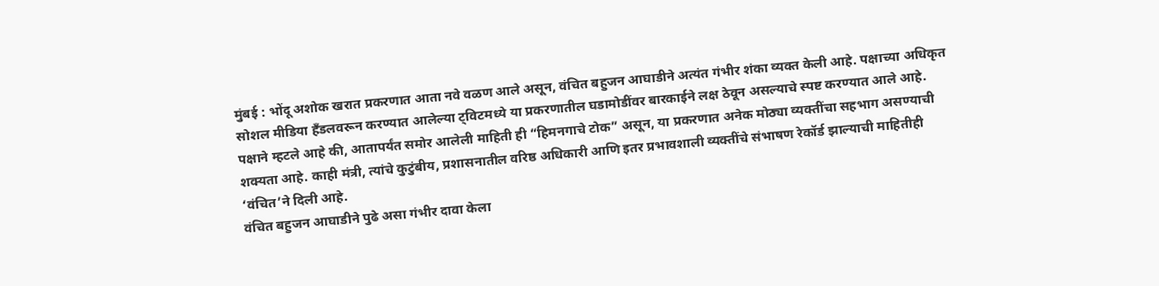मुंबई : भोंदू अशोक खरात प्रकरणात आता नवे वळण आले असून, वंचित बहुजन आघाडीने अत्यंत गंभीर शंका व्यक्त केली आहे. पक्षाच्या अधिकृत सोशल मीडिया हँडलवरून करण्यात आलेल्या ट्विटमध्ये या प्रकरणातील घडामोडींवर बारकाईने लक्ष ठेवून असल्याचे स्पष्ट करण्यात आले आहे.
पक्षाने म्हटले आहे की, आतापर्यंत समोर आलेली माहिती ही “हिमनगाचे टोक” असून, या प्रकरणात अनेक मोठ्या व्यक्तींचा सहभाग असण्याची शक्यता आहे. काही मंत्री, त्यांचे कुटुंबीय, प्रशासनातील वरिष्ठ अधिकारी आणि इतर प्रभावशाली व्यक्तींचे संभाषण रेकॉर्ड झाल्याची माहितीही ‘वंचित’ने दिली आहे.
वंचित बहुजन आघाडीने पुढे असा गंभीर दावा केला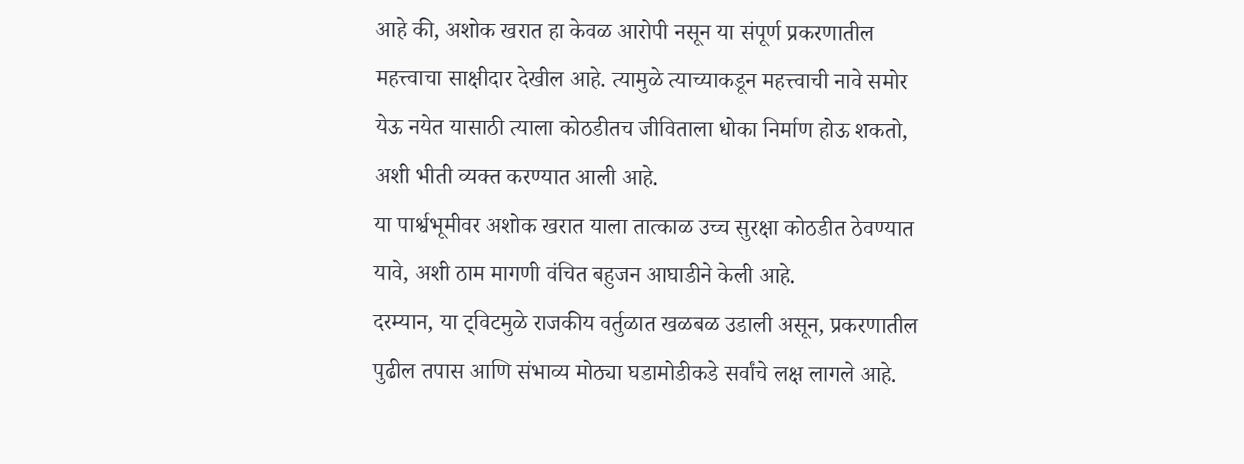आहे की, अशोक खरात हा केवळ आरोपी नसून या संपूर्ण प्रकरणातील महत्त्वाचा साक्षीदार देखील आहे. त्यामुळे त्याच्याकडून महत्त्वाची नावे समोर येऊ नयेत यासाठी त्याला कोठडीतच जीविताला धोका निर्माण होऊ शकतो, अशी भीती व्यक्त करण्यात आली आहे.
या पार्श्वभूमीवर अशोक खरात याला तात्काळ उच्च सुरक्षा कोठडीत ठेवण्यात यावे, अशी ठाम मागणी वंचित बहुजन आघाडीने केली आहे.
दरम्यान, या ट्विटमुळे राजकीय वर्तुळात खळबळ उडाली असून, प्रकरणातील पुढील तपास आणि संभाव्य मोठ्या घडामोडीकडे सर्वांचे लक्ष लागले आहे.